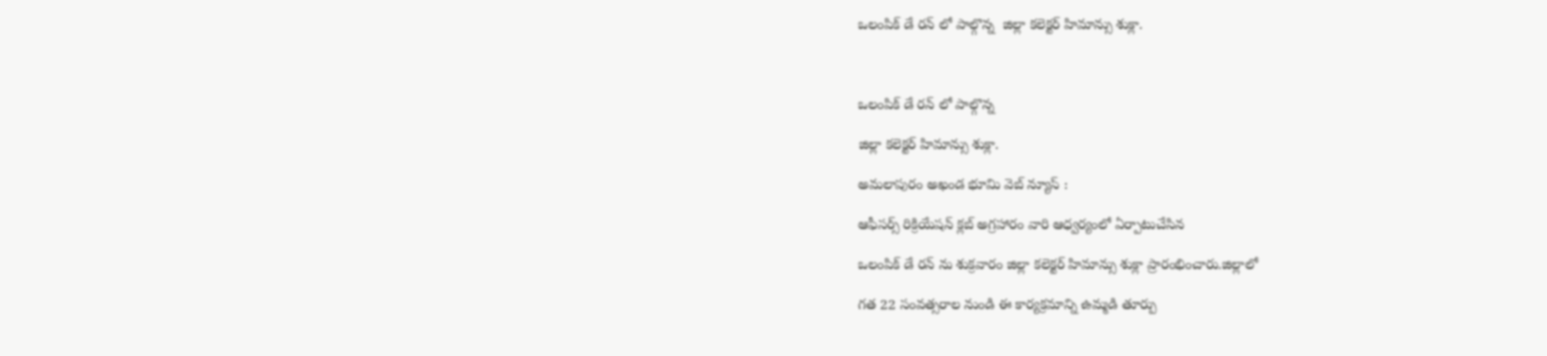ఒలంపిక్ డే రన్ లో పాల్గొన్న  జిల్లా కలెక్టర్ హిమాన్సు శుక్లా.



ఒలంపిక్ డే రన్ లో పాల్గొన్న

జిల్లా కలెక్టర్ హిమాన్సు శుక్లా.

అమలాపురం అఖండ భూమి వెబ్ న్యూస్ :

ఆఫీసర్స్ రిక్రియేషన్ క్లబ్ అగ్రహారం వారి ఆధ్వర్యంలో ఏర్పాటుచేసిన

ఒలంపిక్ డే రన్ ను శుక్రవారం జిల్లా కలెక్టర్ హిమాన్సు శుక్లా ప్రారంభించారు.జిల్లాలో

గత 22 సంవత్సరాల నుండి ఈ కార్యక్రమాన్ని ఉమ్మడి తూర్పు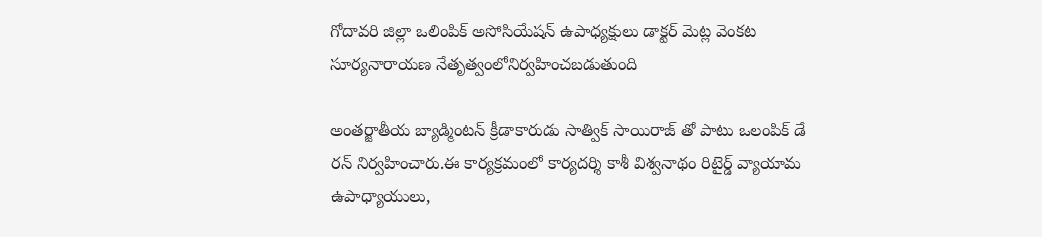గోదావరి జిల్లా ఒలింపిక్ అసోసియేషన్ ఉపాధ్యక్షులు డాక్టర్ మెట్ల వెంకట సూర్యనారాయణ నేతృత్వంలోనిర్వహించబడుతుంది

అంతర్జాతీయ బ్యాడ్మింటన్ క్రీడాకారుడు సాత్విక్ సాయిరాజ్ తో పాటు ఒలంపిక్ డే రన్ నిర్వహించారు.ఈ కార్యక్రమంలో కార్యదర్శి కాశీ విశ్వనాథం రిటైర్డ్ వ్యాయామ ఉపాధ్యాయులు,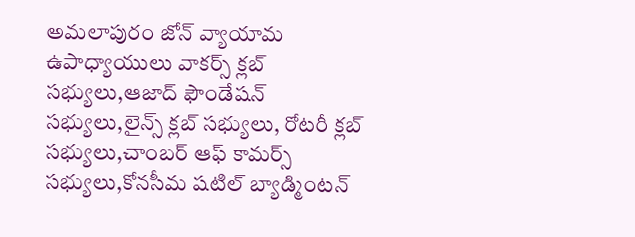అమలాపురం జోన్ వ్యాయామ ఉపాధ్యాయులు వాకర్స్ క్లబ్ సభ్యులు,ఆజాద్ ఫౌండేషన్ సభ్యులు,లైన్స్ క్లబ్ సభ్యులు, రోటరీ క్లబ్ సభ్యులు,చాంబర్ ఆఫ్ కామర్స్ సభ్యులు,కోనసీమ షటిల్ బ్యాడ్మింటన్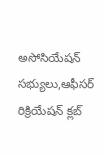అసోసియేషన్ సభ్యులు,ఆఫీసర్ రిక్రియేషన్ క్లబ్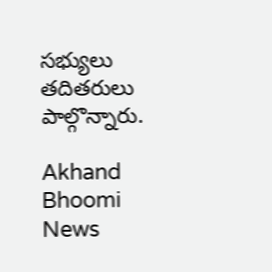సభ్యులు తదితరులు పాల్గొన్నారు.

Akhand Bhoomi News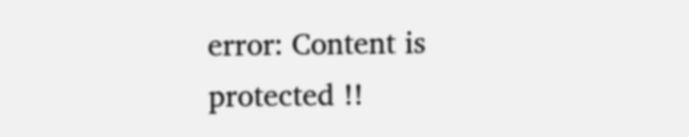error: Content is protected !!